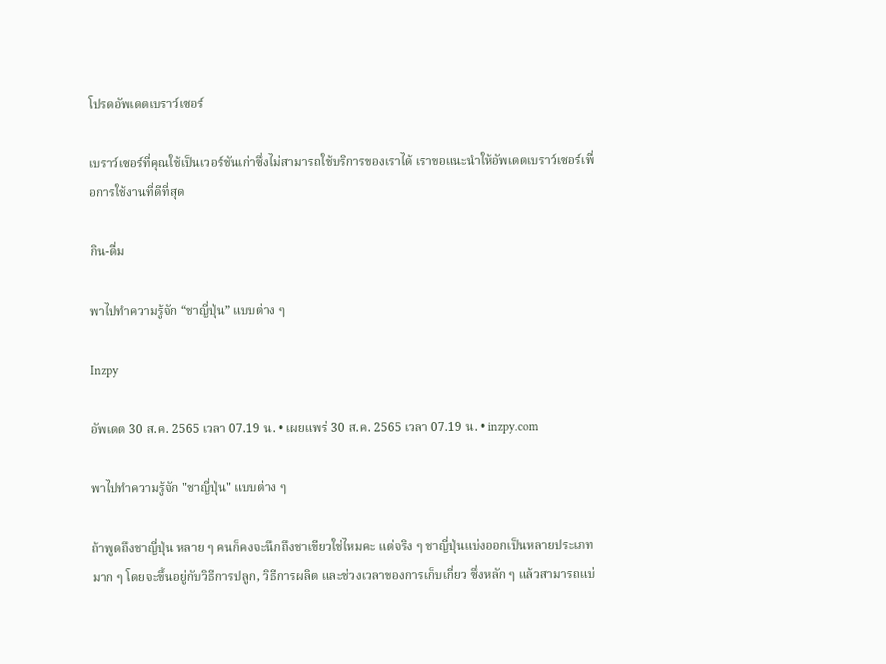โปรดอัพเดตเบราว์เซอร์

เบราว์เซอร์ที่คุณใช้เป็นเวอร์ชันเก่าซึ่งไม่สามารถใช้บริการของเราได้ เราขอแนะนำให้อัพเดตเบราว์เซอร์เพื่อการใช้งานที่ดีที่สุด

กิน-ดื่ม

พาไปทำความรู้จัก “ชาญี่ปุ่น” แบบต่าง ๆ

Inzpy

อัพเดต 30 ส.ค. 2565 เวลา 07.19 น. • เผยแพร่ 30 ส.ค. 2565 เวลา 07.19 น. • inzpy.com

พาไปทำความรู้จัก "ชาญี่ปุ่น" แบบต่าง ๆ

ถ้าพูดถึงชาญี่ปุ่น หลาย ๆ คนก็คงจะนึกถึงชาเขียวใช่ไหมคะ แต่จริง ๆ ชาญี่ปุ่นแบ่งออกเป็นหลายประเภทมาก ๆ โดยจะขึ้นอยู่กับวิธีการปลูก, วิธีการผลิต และช่วงเวลาของการเก็บเกี่ยว ซึ่งหลัก ๆ แล้วสามารถแบ่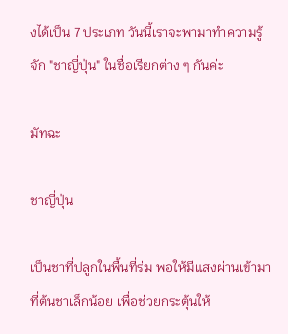งได้เป็น 7 ประเภท วันนี้เราจะพามาทำความรู้จัก "ชาญี่ปุ่น" ในชื่อเรียกต่าง ๆ กันค่ะ

มัทฉะ

ชาญี่ปุ่น

เป็นชาที่ปลูกในพื้นที่ร่ม พอให้มีแสงผ่านเข้ามาที่ต้นชาเล็กน้อย เพื่อช่วยกระตุ้นให้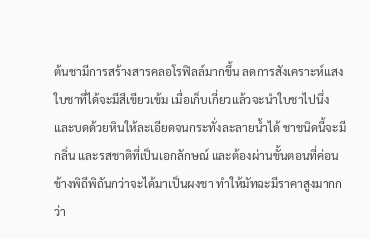ต้นชามีการสร้างสารคลอโรฟิลล์มากขึ้น ลดการสังเคราะห์แสง ใบชาที่ได้จะมีสีเขียวเข้ม เมื่อเก็บเกี่ยวแล้วจะนำใบชาไปนึ่ง และบดด้วยหินให้ละเอียดจนกระทั่งละลายน้ำได้ ชาชนิดนี้จะมีกลิ่น และรสชาติที่เป็นเอกลักษณ์ และต้องผ่านขั้นตอนที่ค่อนข้างพิถีพิถันกว่าจะได้มาเป็นผงชา ทำให้มัทฉะมีราคาสูงมากกว่า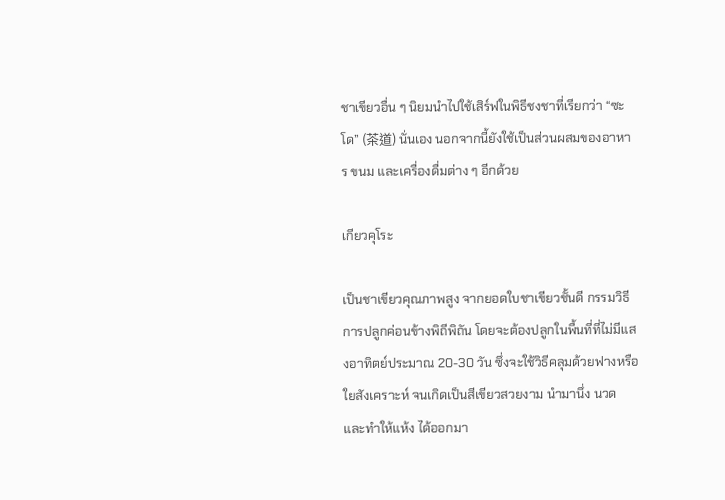ชาเขียวอื่น ๆ นิยมนำไปใช้เสิร์ฟในพิธีชงชาที่เรียกว่า “ซะโด” (茶道) นั่นเอง นอกจากนี้ยังใช้เป็นส่วนผสมของอาหาร ขนม และเครื่องดื่มต่าง ๆ อีกด้วย

เกียวคุโระ

เป็นชาเขียวคุณภาพสูง จากยอดใบชาเขียวชั้นดี กรรมวิธีการปลูกค่อนข้างพิถีพิถัน โดยจะต้องปลูกในพื้นที่ที่ไม่มีแสงอาทิตย์ประมาณ 20-30 วัน ซึ่งจะใช้วิธีคลุมด้วยฟางหรือใยสังเคราะห์ จนเกิดเป็นสีเขียวสวยงาม นำมานึ่ง นวด และทำให้แห้ง ได้ออกมา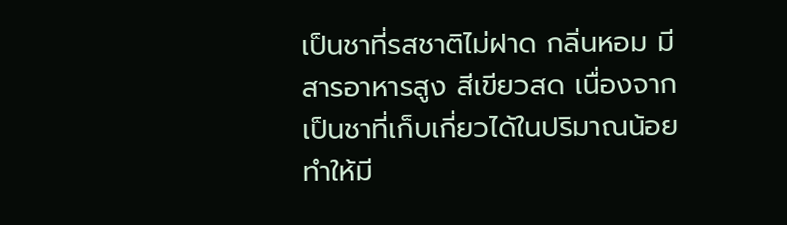เป็นชาที่รสชาติไม่ฝาด กลิ่นหอม มีสารอาหารสูง สีเขียวสด เนื่องจากเป็นชาที่เก็บเกี่ยวได้ในปริมาณน้อยทำให้มี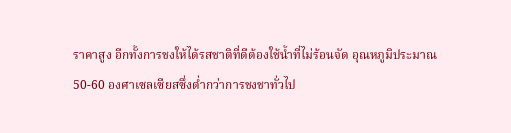ราคาสูง อีกทั้งการชงให้ได้รสชาติที่ดีต้องใช้น้ำที่ไม่ร้อนจัด อุณหภูมิประมาณ 50-60 องศาเซลเซียสซึ่งต่ำกว่าการชงชาทั่วไป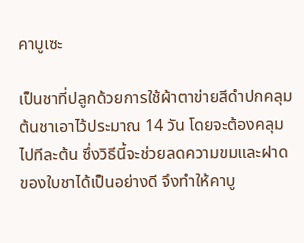คาบูเซะ

เป็นชาที่ปลูกด้วยการใช้ผ้าตาข่ายสีดำปกคลุมต้นชาเอาไว้ประมาณ 14 วัน โดยจะต้องคลุมไปทีละต้น ซึ่งวิธีนี้จะช่วยลดความขมและฝาดของใบชาได้เป็นอย่างดี จึงทำให้คาบู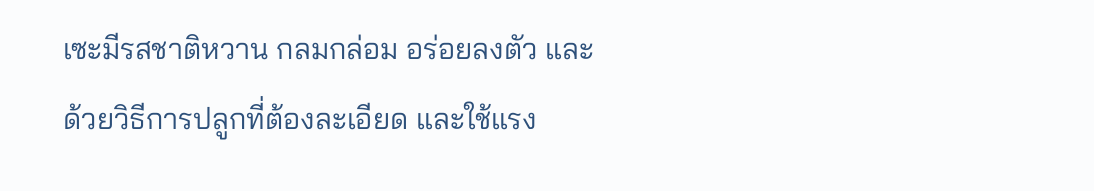เซะมีรสชาติหวาน กลมกล่อม อร่อยลงตัว และด้วยวิธีการปลูกที่ต้องละเอียด และใช้แรง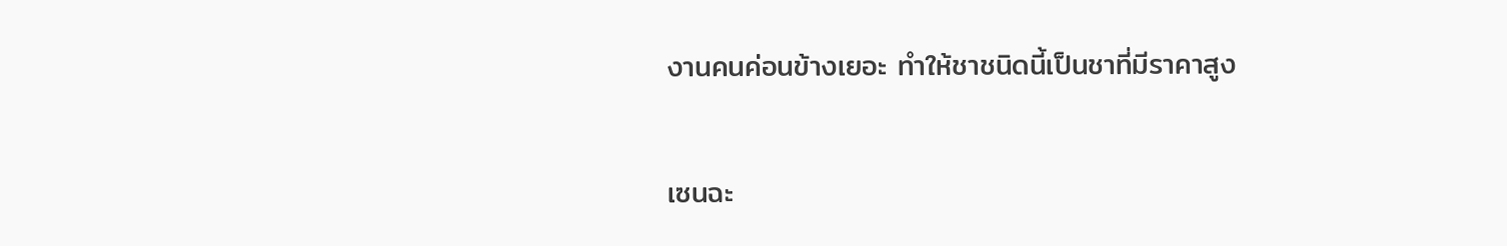งานคนค่อนข้างเยอะ ทำให้ชาชนิดนี้เป็นชาที่มีราคาสูง

เซนฉะ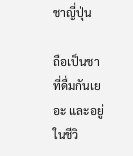ชาญี่ปุ่น

ถือเป็นชาที่ดื่มกันเยอะ และอยู่ในชีวิ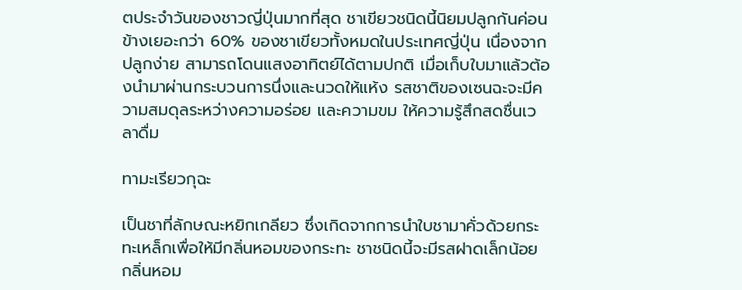ตประจำวันของชาวญี่ปุ่นมากที่สุด ชาเขียวชนิดนี้นิยมปลูกกันค่อนข้างเยอะกว่า 60% ของชาเขียวทั้งหมดในประเทศญี่ปุ่น เนื่องจากปลูกง่าย สามารถโดนแสงอาทิตย์ได้ตามปกติ เมื่อเก็บใบมาแล้วต้องนำมาผ่านกระบวนการนึ่งและนวดให้แห้ง รสชาติของเซนฉะจะมีความสมดุลระหว่างความอร่อย และความขม ให้ความรู้สึกสดชื่นเวลาดื่ม

ทามะเรียวกุฉะ

เป็นชาที่ลักษณะหยิกเกลียว ซึ่งเกิดจากการนำใบชามาคั่วด้วยกระทะเหล็กเพื่อให้มีกลิ่นหอมของกระทะ ชาชนิดนี้จะมีรสฝาดเล็กน้อย กลิ่นหอม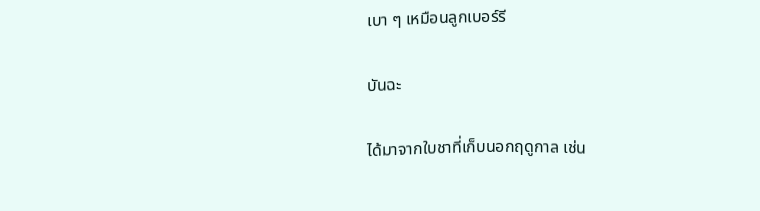เบา ๆ เหมือนลูกเบอร์รี

บันฉะ

ได้มาจากใบชาที่เก็บนอกฤดูกาล เช่น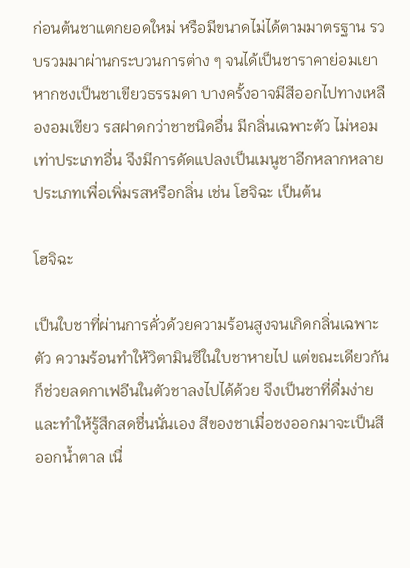ก่อนต้นชาแตกยอดใหม่ หรือมีขนาดไม่ได้ตามมาตรฐาน รวบรวมมาผ่านกระบวนการต่าง ๆ จนได้เป็นชาราคาย่อมเยา หากชงเป็นชาเขียวธรรมดา บางครั้งอาจมีสีออกไปทางเหลืองอมเขียว รสฝาดกว่าชาชนิดอื่น มีกลิ่นเฉพาะตัว ไม่หอมเท่าประเภทอื่น จึงมีการดัดแปลงเป็นเมนูชาอีกหลากหลายประเภทเพื่อเพิ่มรสหรือกลิ่น เช่น โฮจิฉะ เป็นต้น

โฮจิฉะ

เป็นใบชาที่ผ่านการคั่วด้วยความร้อนสูงจนเกิดกลิ่นเฉพาะตัว ความร้อนทำให้วิตามินซีในใบชาหายไป แต่ขณะเดียวกันก็ช่วยลดกาเฟอีนในตัวชาลงไปได้ด้วย จึงเป็นชาที่ดื่มง่าย และทำให้รู้สึกสดชื่นนั่นเอง สีของชาเมื่อชงออกมาจะเป็นสีออกน้ำตาล เนื่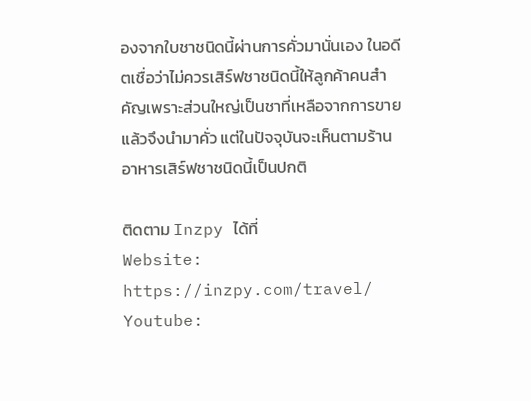องจากใบชาชนิดนี้ผ่านการคั่วมานั่นเอง ในอดีตเชื่อว่าไม่ควรเสิร์ฟชาชนิดนี้ให้ลูกค้าคนสำคัญเพราะส่วนใหญ่เป็นชาที่เหลือจากการขายแล้วจึงนำมาคั่ว แต่ในปัจจุบันจะเห็นตามร้านอาหารเสิร์ฟชาชนิดนี้เป็นปกติ

ติดตาม Inzpy ได้ที่
Website:
https://inzpy.com/travel/
Youtube: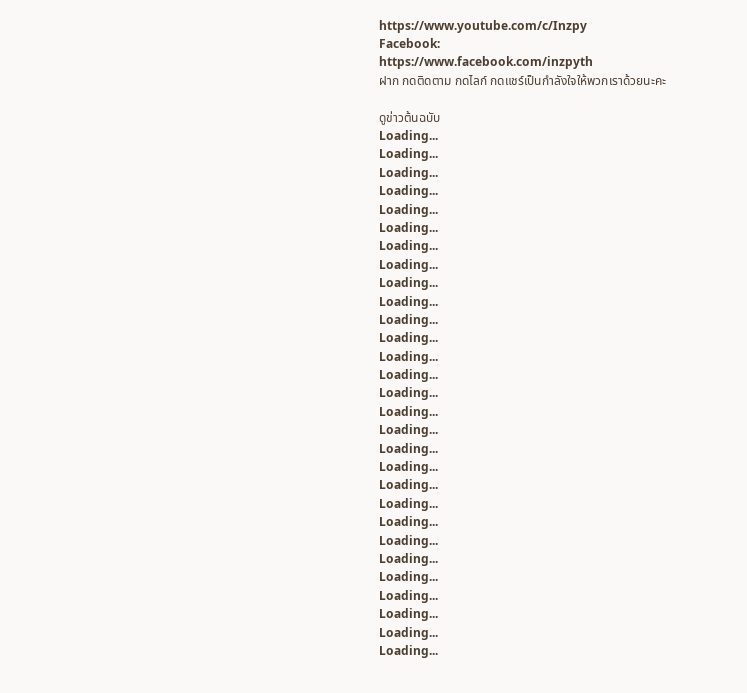https://www.youtube.com/c/Inzpy
Facebook:
https://www.facebook.com/inzpyth
ฝาก กดติดตาม กดไลก์ กดแชร์เป็นกำลังใจให้พวกเราด้วยนะคะ

ดูข่าวต้นฉบับ
Loading...
Loading...
Loading...
Loading...
Loading...
Loading...
Loading...
Loading...
Loading...
Loading...
Loading...
Loading...
Loading...
Loading...
Loading...
Loading...
Loading...
Loading...
Loading...
Loading...
Loading...
Loading...
Loading...
Loading...
Loading...
Loading...
Loading...
Loading...
Loading...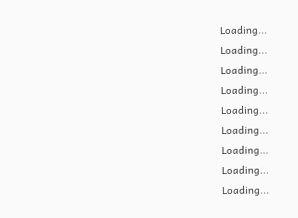Loading...
Loading...
Loading...
Loading...
Loading...
Loading...
Loading...
Loading...
Loading...